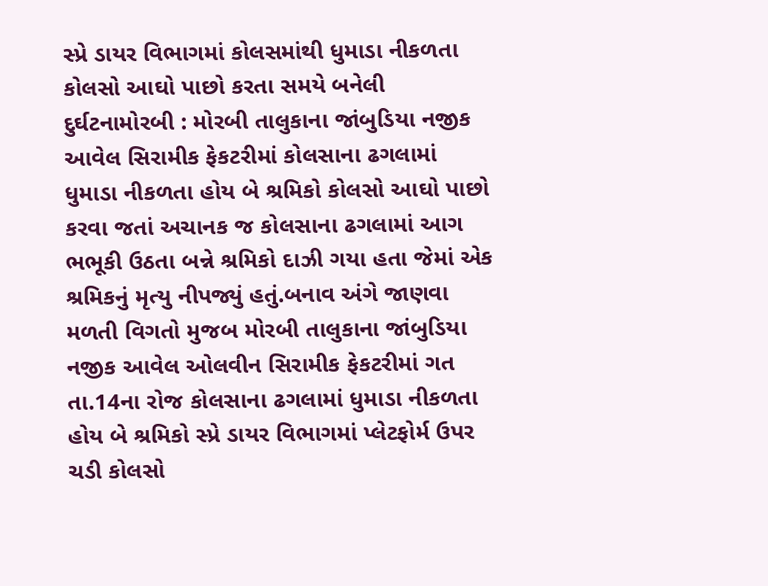સ્પ્રે ડાયર વિભાગમાં કોલસમાંથી ધુમાડા નીકળતા કોલસો આઘો પાછો કરતા સમયે બનેલી દુર્ઘટનામોરબી : મોરબી તાલુકાના જાંબુડિયા નજીક આવેલ સિરામીક ફેકટરીમાં કોલસાના ઢગલામાં ધુમાડા નીકળતા હોય બે શ્રમિકો કોલસો આઘો પાછો કરવા જતાં અચાનક જ કોલસાના ઢગલામાં આગ ભભૂકી ઉઠતા બન્ને શ્રમિકો દાઝી ગયા હતા જેમાં એક શ્રમિકનું મૃત્યુ નીપજ્યું હતું.બનાવ અંગે જાણવા મળતી વિગતો મુજબ મોરબી તાલુકાના જાંબુડિયા નજીક આવેલ ઓલવીન સિરામીક ફેકટરીમાં ગત તા.14ના રોજ કોલસાના ઢગલામાં ધુમાડા નીકળતા હોય બે શ્રમિકો સ્પ્રે ડાયર વિભાગમાં પ્લેટફોર્મ ઉપર ચડી કોલસો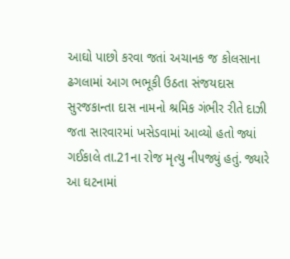આઘો પાછો કરવા જતાં અચાનક જ કોલસાના ઢગલામાં આગ ભભૂકી ઉઠતા સંજયદાસ સુરજકાન્તા દાસ નામનો શ્રમિક ગંભીર રીતે દાઝી જતા સારવારમાં ખસેડવામાં આવ્યો હતો જ્યાં ગઈકાલે તા.21ના રોજ મૃત્યુ નીપજ્યું હતું. જ્યારે આ ઘટનામાં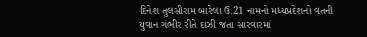દિનેશ તુલસીરામ બારેલા ઉ.21 નામનો મધ્યપ્રદેશનો વતની યુવાન ગંભીર રીતે દાઝી જતા સારવારમાં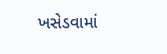ખસેડવામાં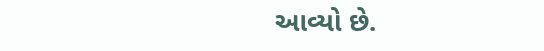આવ્યો છે.